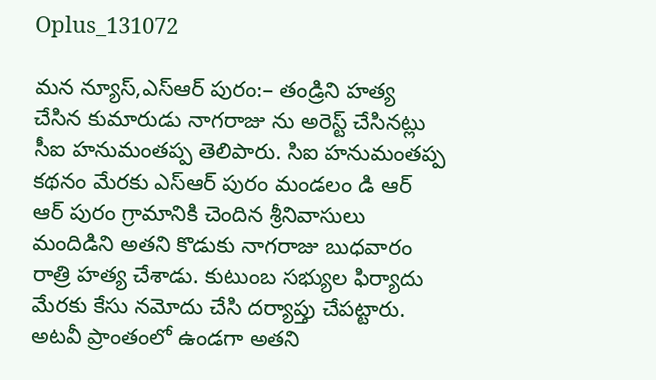Oplus_131072

మన న్యూస్,ఎస్ఆర్ పురం:– తండ్రిని హత్య చేసిన కుమారుడు నాగరాజు ను అరెస్ట్ చేసినట్లు సీఐ హనుమంతప్ప తెలిపారు. సిఐ హనుమంతప్ప కథనం మేరకు ఎస్ఆర్ పురం మండలం డి ఆర్ ఆర్ పురం గ్రామానికి చెందిన శ్రీనివాసులు మందిడిని అతని కొడుకు నాగరాజు బుధవారం రాత్రి హత్య చేశాడు. కుటుంబ సభ్యుల ఫిర్యాదు మేరకు కేసు నమోదు చేసి దర్యాప్తు చేపట్టారు. అటవీ ప్రాంతంలో ఉండగా అతని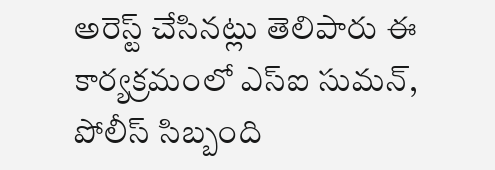అరెస్ట్ చేసినట్లు తెలిపారు ఈ కార్యక్రమంలో ఎస్ఐ సుమన్, పోలీస్ సిబ్బంది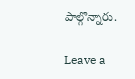పాల్గొన్నారు.

Leave a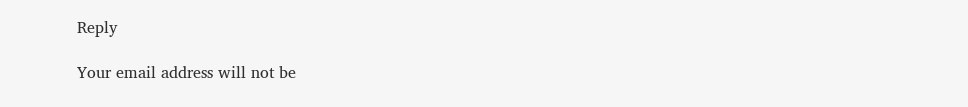Reply

Your email address will not be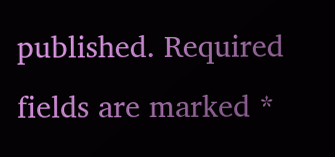published. Required fields are marked *